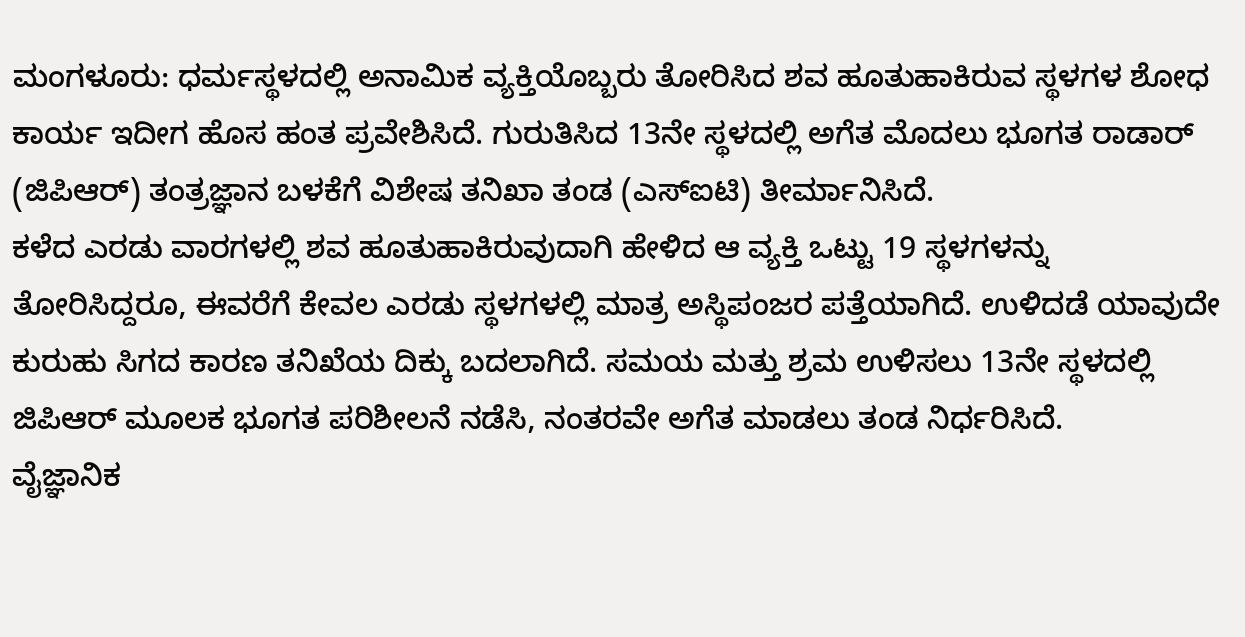ಮಂಗಳೂರು: ಧರ್ಮಸ್ಥಳದಲ್ಲಿ ಅನಾಮಿಕ ವ್ಯಕ್ತಿಯೊಬ್ಬರು ತೋರಿಸಿದ ಶವ ಹೂತುಹಾಕಿರುವ ಸ್ಥಳಗಳ ಶೋಧ ಕಾರ್ಯ ಇದೀಗ ಹೊಸ ಹಂತ ಪ್ರವೇಶಿಸಿದೆ. ಗುರುತಿಸಿದ 13ನೇ ಸ್ಥಳದಲ್ಲಿ ಅಗೆತ ಮೊದಲು ಭೂಗತ ರಾಡಾರ್ (ಜಿಪಿಆರ್) ತಂತ್ರಜ್ಞಾನ ಬಳಕೆಗೆ ವಿಶೇಷ ತನಿಖಾ ತಂಡ (ಎಸ್ಐಟಿ) ತೀರ್ಮಾನಿಸಿದೆ.
ಕಳೆದ ಎರಡು ವಾರಗಳಲ್ಲಿ ಶವ ಹೂತುಹಾಕಿರುವುದಾಗಿ ಹೇಳಿದ ಆ ವ್ಯಕ್ತಿ ಒಟ್ಟು 19 ಸ್ಥಳಗಳನ್ನು ತೋರಿಸಿದ್ದರೂ, ಈವರೆಗೆ ಕೇವಲ ಎರಡು ಸ್ಥಳಗಳಲ್ಲಿ ಮಾತ್ರ ಅಸ್ಥಿಪಂಜರ ಪತ್ತೆಯಾಗಿದೆ. ಉಳಿದಡೆ ಯಾವುದೇ ಕುರುಹು ಸಿಗದ ಕಾರಣ ತನಿಖೆಯ ದಿಕ್ಕು ಬದಲಾಗಿದೆ. ಸಮಯ ಮತ್ತು ಶ್ರಮ ಉಳಿಸಲು 13ನೇ ಸ್ಥಳದಲ್ಲಿ ಜಿಪಿಆರ್ ಮೂಲಕ ಭೂಗತ ಪರಿಶೀಲನೆ ನಡೆಸಿ, ನಂತರವೇ ಅಗೆತ ಮಾಡಲು ತಂಡ ನಿರ್ಧರಿಸಿದೆ.
ವೈಜ್ಞಾನಿಕ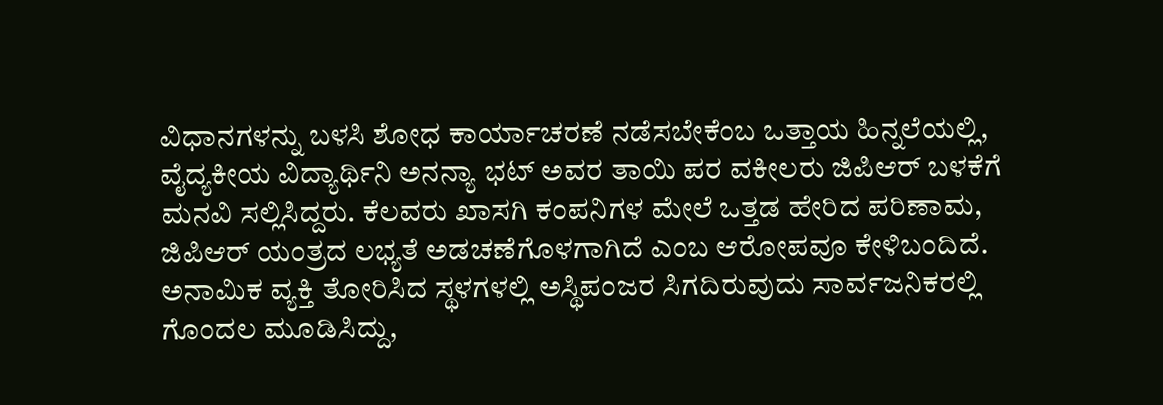ವಿಧಾನಗಳನ್ನು ಬಳಸಿ ಶೋಧ ಕಾರ್ಯಾಚರಣೆ ನಡೆಸಬೇಕೆಂಬ ಒತ್ತಾಯ ಹಿನ್ನಲೆಯಲ್ಲಿ, ವೈದ್ಯಕೀಯ ವಿದ್ಯಾರ್ಥಿನಿ ಅನನ್ಯಾ ಭಟ್ ಅವರ ತಾಯಿ ಪರ ವಕೀಲರು ಜಿಪಿಆರ್ ಬಳಕೆಗೆ ಮನವಿ ಸಲ್ಲಿಸಿದ್ದರು. ಕೆಲವರು ಖಾಸಗಿ ಕಂಪನಿಗಳ ಮೇಲೆ ಒತ್ತಡ ಹೇರಿದ ಪರಿಣಾಮ, ಜಿಪಿಆರ್ ಯಂತ್ರದ ಲಭ್ಯತೆ ಅಡಚಣೆಗೊಳಗಾಗಿದೆ ಎಂಬ ಆರೋಪವೂ ಕೇಳಿಬಂದಿದೆ.
ಅನಾಮಿಕ ವ್ಯಕ್ತಿ ತೋರಿಸಿದ ಸ್ಥಳಗಳಲ್ಲಿ ಅಸ್ಥಿಪಂಜರ ಸಿಗದಿರುವುದು ಸಾರ್ವಜನಿಕರಲ್ಲಿ ಗೊಂದಲ ಮೂಡಿಸಿದ್ದು,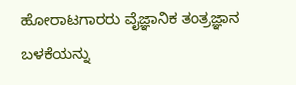ಹೋರಾಟಗಾರರು ವೈಜ್ಞಾನಿಕ ತಂತ್ರಜ್ಞಾನ ಬಳಕೆಯನ್ನು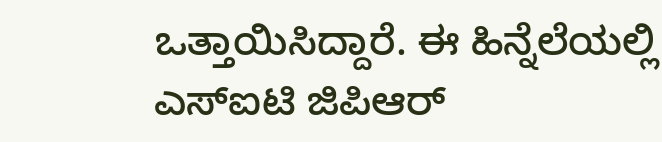ಒತ್ತಾಯಿಸಿದ್ದಾರೆ. ಈ ಹಿನ್ನೆಲೆಯಲ್ಲಿ ಎಸ್ಐಟಿ ಜಿಪಿಆರ್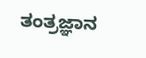ತಂತ್ರಜ್ಞಾನ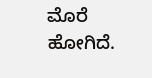ಮೊರೆ ಹೋಗಿದೆ.